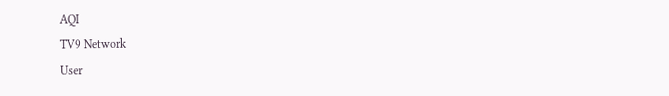AQI
TV9 Network
User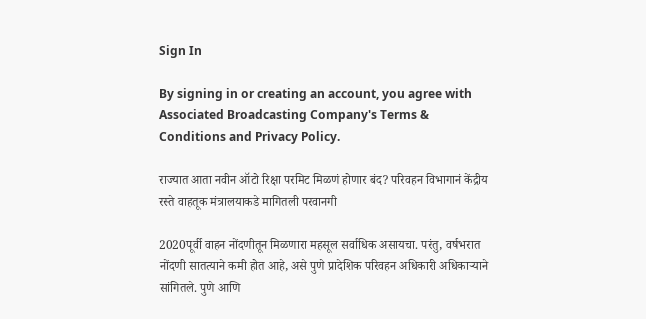Sign In

By signing in or creating an account, you agree with Associated Broadcasting Company's Terms & Conditions and Privacy Policy.

राज्यात आता नवीन ऑटो रिक्षा परमिट मिळणं होणार बंद? परिवहन विभागानं केंद्रीय रस्ते वाहतूक मंत्रालयाकडे मागितली परवानगी

2020पूर्वी वाहन नोंदणीतून मिळणारा महसूल सर्वाधिक असायचा. परंतु, वर्षभरात नोंदणी सातत्याने कमी होत आहे, असे पुणे प्रादेशिक परिवहन अधिकारी अधिकाऱ्याने सांगितले. पुणे आणि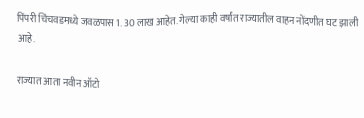पिंपरी चिंचवडमध्ये जवळपास 1. 30 लाख आहेत. गेल्या काही वर्षांत राज्यातील वाहन नोंदणीत घट झाली आहे.

राज्यात आता नवीन ऑटो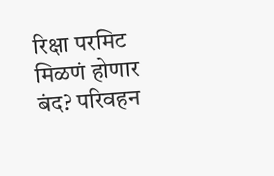रिक्षा परमिट मिळणं होणार बंद? परिवहन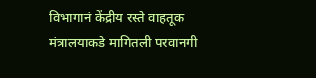विभागानं केंद्रीय रस्ते वाहतूक मंत्रालयाकडे मागितली परवानगी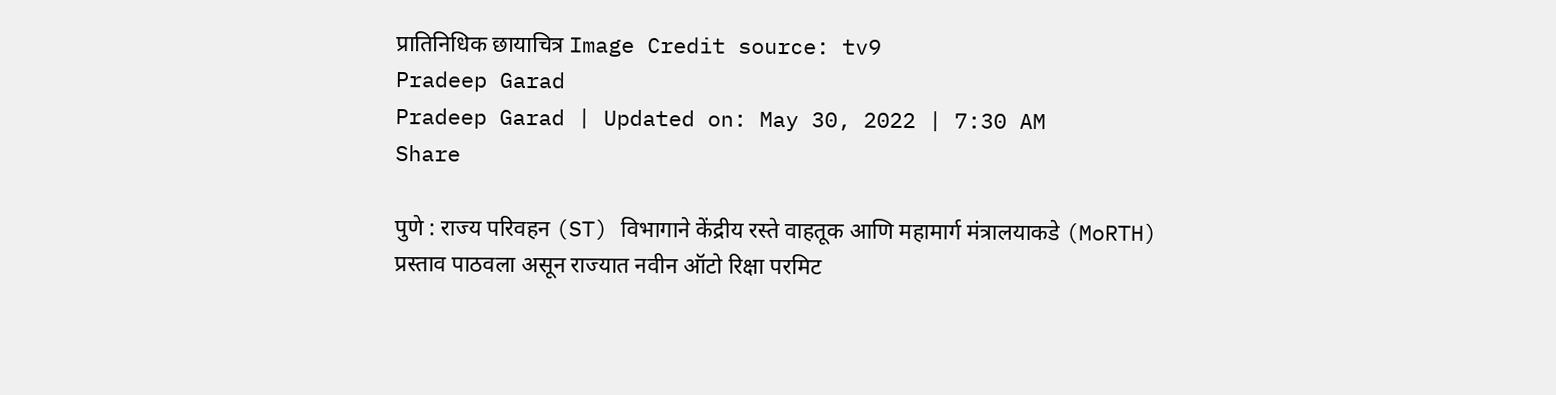प्रातिनिधिक छायाचित्र Image Credit source: tv9
Pradeep Garad
Pradeep Garad | Updated on: May 30, 2022 | 7:30 AM
Share

पुणे : राज्य परिवहन (ST) विभागाने केंद्रीय रस्ते वाहतूक आणि महामार्ग मंत्रालयाकडे (MoRTH) प्रस्ताव पाठवला असून राज्यात नवीन ऑटो रिक्षा परमिट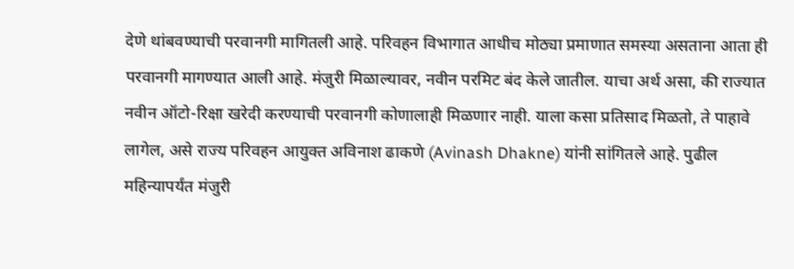देणे थांबवण्याची परवानगी मागितली आहे. परिवहन विभागात आधीच मोठ्या प्रमाणात समस्या असताना आता ही परवानगी मागण्यात आली आहे. मंजुरी मिळाल्यावर, नवीन परमिट बंद केले जातील. याचा अर्थ असा, की राज्यात नवीन ऑटो-रिक्षा खरेदी करण्याची परवानगी कोणालाही मिळणार नाही. याला कसा प्रतिसाद मिळतो, ते पाहावे लागेल, असे राज्य परिवहन आयुक्त अविनाश ढाकणे (Avinash Dhakne) यांनी सांगितले आहे. पुढील महिन्यापर्यंत मंजुरी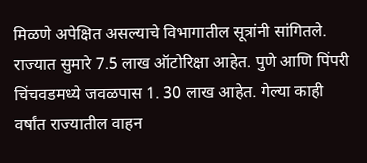मिळणे अपेक्षित असल्याचे विभागातील सूत्रांनी सांगितले. राज्यात सुमारे 7.5 लाख ऑटोरिक्षा आहेत. पुणे आणि पिंपरी चिंचवडमध्ये जवळपास 1. 30 लाख आहेत. गेल्या काही वर्षांत राज्यातील वाहन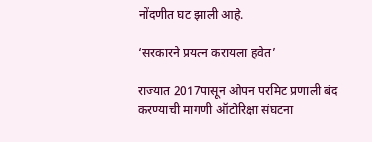नोंदणीत घट झाली आहे.

‘सरकारने प्रयत्न करायला हवेत’

राज्यात 2017पासून ओपन परमिट प्रणाली बंद करण्याची मागणी ऑटोरिक्षा संघटना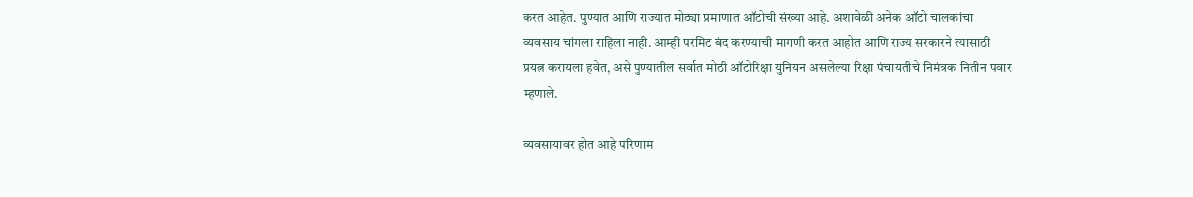करत आहेत. पुण्यात आणि राज्यात मोठ्या प्रमाणात ऑटोची संख्या आहे. अशावेळी अनेक ऑटो चालकांचा व्यवसाय चांगला राहिला नाही. आम्ही परमिट बंद करण्याची मागणी करत आहोत आणि राज्य सरकारने त्यासाठी प्रयत्न करायला हवेत, असे पुण्यातील सर्वात मोठी ऑटोरिक्षा युनियन असलेल्या रिक्षा पंचायतीचे निमंत्रक नितीन पवार म्हणाले.

व्यवसायावर होत आहे परिणाम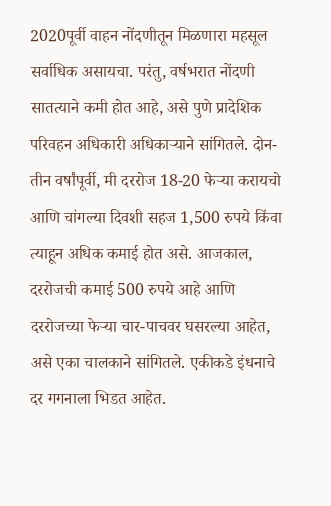2020पूर्वी वाहन नोंदणीतून मिळणारा महसूल सर्वाधिक असायचा. परंतु, वर्षभरात नोंदणी सातत्याने कमी होत आहे, असे पुणे प्रादेशिक परिवहन अधिकारी अधिकाऱ्याने सांगितले. दोन-तीन वर्षांपूर्वी, मी दररोज 18-20 फेऱ्या करायचो आणि चांगल्या दिवशी सहज 1,500 रुपये किंवा त्याहून अधिक कमाई होत असे. आजकाल, दररोजची कमाई 500 रुपये आहे आणि दररोजच्या फेऱ्या चार-पाचवर घसरल्या आहेत, असे एका चालकाने सांगितले. एकीकडे इंधनाचे दर गगनाला भिडत आहेत.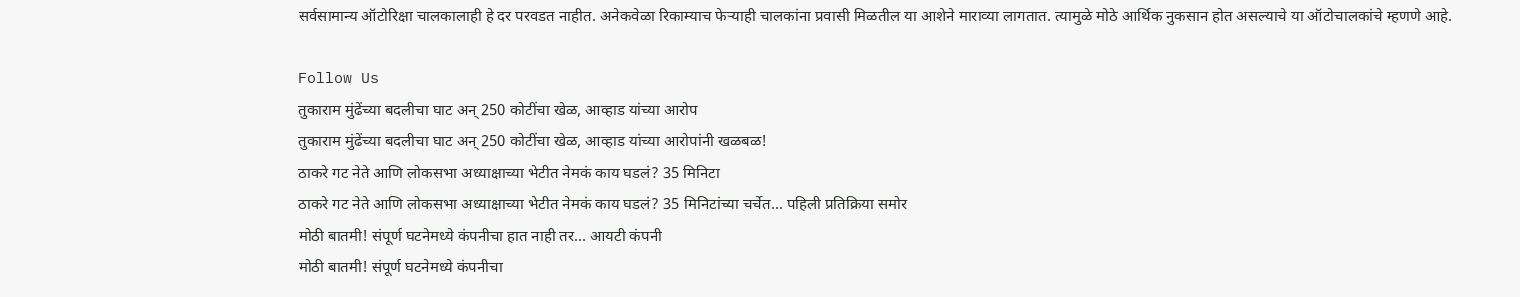सर्वसामान्य ऑटोरिक्षा चालकालाही हे दर परवडत नाहीत. अनेकवेळा रिकाम्याच फेऱ्याही चालकांना प्रवासी मिळतील या आशेने माराव्या लागतात. त्यामुळे मोठे आर्थिक नुकसान होत असल्याचे या ऑटोचालकांचे म्हणणे आहे.

Follow Us
तुकाराम मुंढेंच्या बदलीचा घाट अन् 250 कोटींचा खेळ, आव्हाड यांच्या आरोप
तुकाराम मुंढेंच्या बदलीचा घाट अन् 250 कोटींचा खेळ, आव्हाड यांच्या आरोपांनी खळबळ!
ठाकरे गट नेते आणि लोकसभा अध्याक्षाच्या भेटीत नेमकं काय घडलं? 35 मिनिटा
ठाकरे गट नेते आणि लोकसभा अध्याक्षाच्या भेटीत नेमकं काय घडलं? 35 मिनिटांच्या चर्चेत... पहिली प्रतिक्रिया समोर
मोठी बातमी! संपूर्ण घटनेमध्ये कंपनीचा हात नाही तर... आयटी कंपनी
मोठी बातमी! संपूर्ण घटनेमध्ये कंपनीचा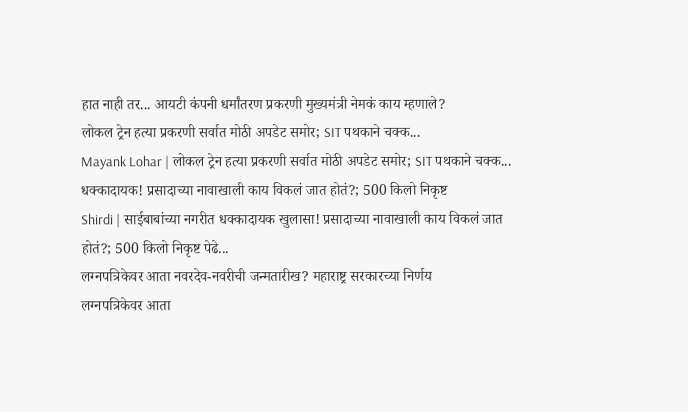हात नाही तर... आयटी कंपनी धर्मांतरण प्रकरणी मुख्यमंत्री नेमकं काय म्हणाले?
लोकल ट्रेन हत्या प्रकरणी सर्वात मोठी अपडेट समोर; SIT पथकाने चक्क...
Mayank Lohar | लोकल ट्रेन हत्या प्रकरणी सर्वात मोठी अपडेट समोर; SIT पथकाने चक्क...
धक्कादायक! प्रसादाच्या नावाखाली काय विकलं जात होतं?; 500 किलो निकृष्ट
Shirdi | साईबाबांच्या नगरीत धक्कादायक खुलासा! प्रसादाच्या नावाखाली काय विकलं जात होतं?; 500 किलो निकृष्ट पेढे...
लग्नपत्रिकेवर आता नवरदेव-नवरीची जन्मतारीख? महाराष्ट्र सरकारच्या निर्णय
लग्नपत्रिकेवर आता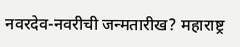नवरदेव-नवरीची जन्मतारीख? महाराष्ट्र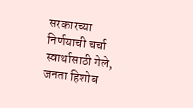सरकारच्या निर्णयाची चर्चा
स्वार्थासाठी गेले, जनता हिशोब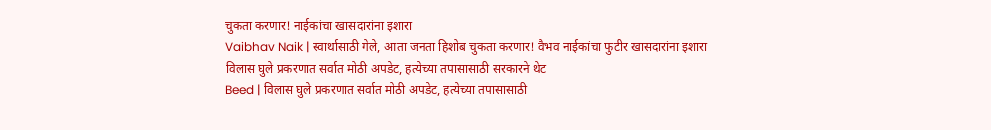चुकता करणार! नाईकांचा खासदारांना इशारा
Vaibhav Naik | स्वार्थासाठी गेले, आता जनता हिशोब चुकता करणार! वैभव नाईकांचा फुटीर खासदारांना इशारा
विलास घुले प्रकरणात सर्वात मोठी अपडेट, हत्येच्या तपासासाठी सरकारने थेट
Beed | विलास घुले प्रकरणात सर्वात मोठी अपडेट, हत्येच्या तपासासाठी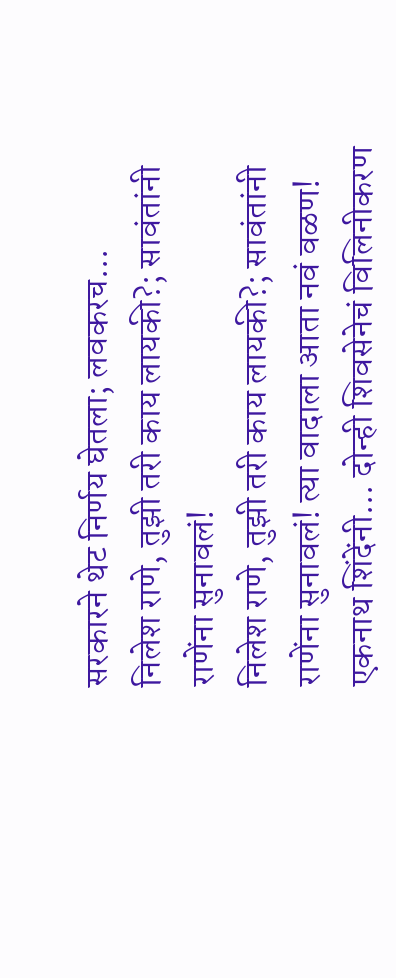सरकारने थेट निर्णय घेतला; लवकरच...
निलेश राणे, तुझी तरी काय लायकी?; सावंतांनी राणेंना सुनावलं!
निलेश राणे, तुझी तरी काय लायकी?; सावंतांनी राणेंना सुनावलं! त्या वादाला आता नवं वळण!
एकनाथ शिंदेंनी... दोन्ही शिवसेनेचं विलिनीकरण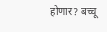होणार? बच्चू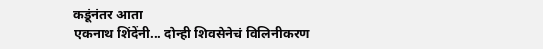कडूंनंतर आता
एकनाथ शिंदेंनी... दोन्ही शिवसेनेचं विलिनीकरण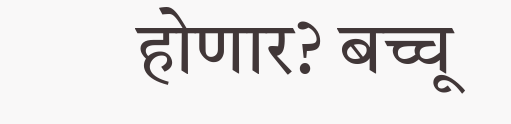होणार? बच्चू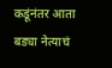कडूंनंतर आता बड्या नेत्याचं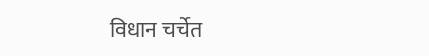विधान चर्चेत